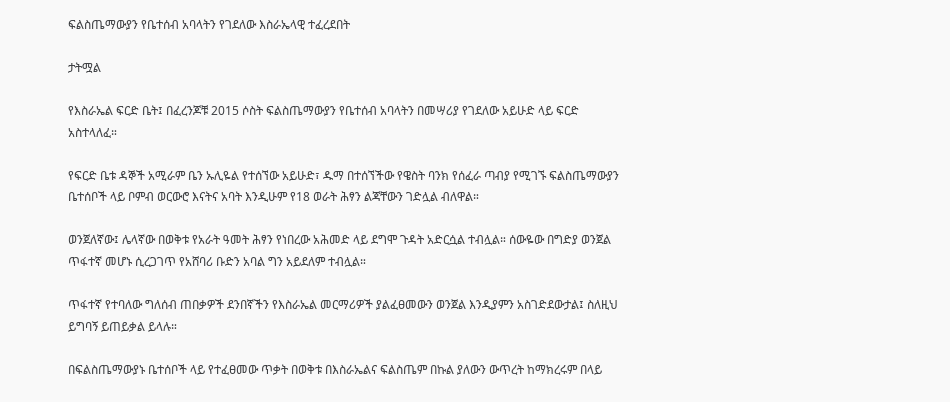ፍልስጤማውያን የቤተሰብ አባላትን የገደለው እስራኤላዊ ተፈረደበት

ታትሟል

የእስራኤል ፍርድ ቤት፤ በፈረንጆቹ 2015 ሶስት ፍልስጤማውያን የቤተሰብ አባላትን በመሣሪያ የገደለው አይሁድ ላይ ፍርድ አስተላለፈ።

የፍርድ ቤቱ ዳኞች አሚራም ቤን ኡሊዬል የተሰኘው አይሁድ፣ ዱማ በተሰኘችው የዌስት ባንክ የሰፈራ ጣብያ የሚገኙ ፍልስጤማውያን ቤተሰቦች ላይ ቦምብ ወርውሮ እናትና አባት እንዲሁም የ18 ወራት ሕፃን ልጃቸውን ገድሏል ብለዋል።

ወንጀለኛው፤ ሌላኛው በወቅቱ የአራት ዓመት ሕፃን የነበረው አሕመድ ላይ ደግሞ ጉዳት አድርሷል ተብሏል። ሰውዬው በግድያ ወንጀል ጥፋተኛ መሆኑ ሲረጋገጥ የአሸባሪ ቡድን አባል ግን አይደለም ተብሏል።

ጥፋተኛ የተባለው ግለሰብ ጠበቃዎች ደንበኛችን የእስራኤል መርማሪዎች ያልፈፀመውን ወንጀል እንዲያምን አስገድደውታል፤ ስለዚህ ይግባኝ ይጠይቃል ይላሉ።

በፍልስጤማውያኑ ቤተሰቦች ላይ የተፈፀመው ጥቃት በወቅቱ በእስራኤልና ፍልስጤም በኩል ያለውን ውጥረት ከማክረሩም በላይ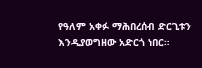የዓለም አቀፉ ማሕበረሰብ ድርጊቱን እንዲያወግዘው አድርጎ ነበር።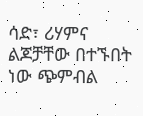ሳድ፣ ሪሃምና ልጆቻቸው በተኙበት ነው ጭምብል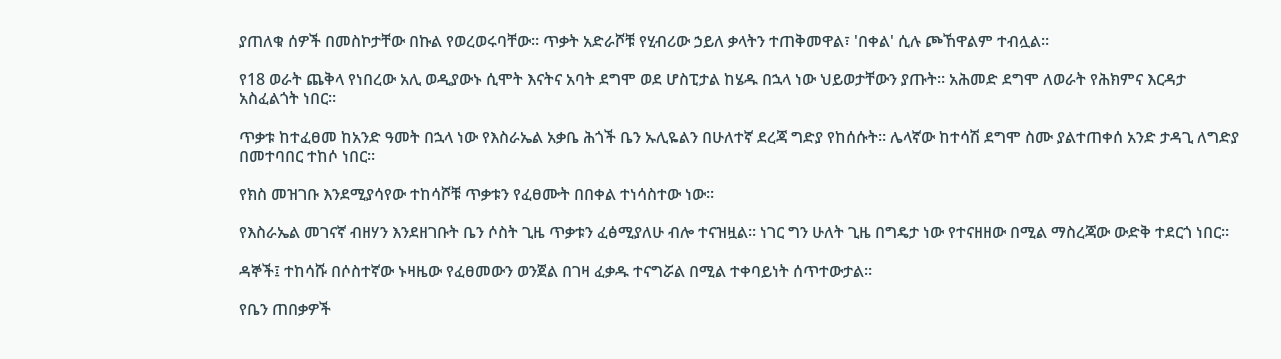ያጠለቁ ሰዎች በመስኮታቸው በኩል የወረወሩባቸው። ጥቃት አድራሾቹ የሂብሪው ኃይለ ቃላትን ተጠቅመዋል፣ 'በቀል' ሲሉ ጮኸዋልም ተብሏል።

የ18 ወራት ጨቅላ የነበረው አሊ ወዲያውኑ ሲሞት እናትና አባት ደግሞ ወደ ሆስፒታል ከሄዱ በኋላ ነው ህይወታቸውን ያጡት። አሕመድ ደግሞ ለወራት የሕክምና እርዳታ አስፈልጎት ነበር።

ጥቃቱ ከተፈፀመ ከአንድ ዓመት በኋላ ነው የእስራኤል አቃቤ ሕጎች ቤን ኡሊዬልን በሁለተኛ ደረጃ ግድያ የከሰሱት። ሌላኛው ከተሳሽ ደግሞ ስሙ ያልተጠቀሰ አንድ ታዳጊ ለግድያ በመተባበር ተከሶ ነበር።

የክስ መዝገቡ እንደሚያሳየው ተከሳሾቹ ጥቃቱን የፈፀሙት በበቀል ተነሳስተው ነው።

የእስራኤል መገናኛ ብዘሃን እንደዘገቡት ቤን ሶስት ጊዜ ጥቃቱን ፈፅሚያለሁ ብሎ ተናዝዟል። ነገር ግን ሁለት ጊዜ በግዴታ ነው የተናዘዘው በሚል ማስረጃው ውድቅ ተደርጎ ነበር።

ዳኞች፤ ተከሳሹ በሶስተኛው ኑዛዜው የፈፀመውን ወንጀል በገዛ ፈቃዱ ተናግሯል በሚል ተቀባይነት ሰጥተውታል።

የቤን ጠበቃዎች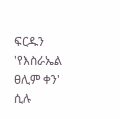ፍርዱን 'የእስራኤል ፀሊም ቀን' ሲሉ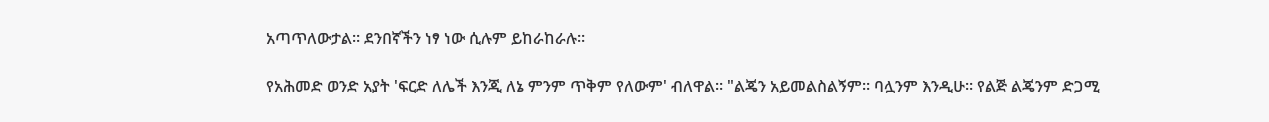አጣጥለውታል። ደንበኛችን ነፃ ነው ሲሉም ይከራከራሉ።

የአሕመድ ወንድ አያት 'ፍርድ ለሌች እንጂ ለኔ ምንም ጥቅም የለውም' ብለዋል። "ልጄን አይመልስልኝም። ባሏንም እንዲሁ። የልጅ ልጄንም ድጋሚ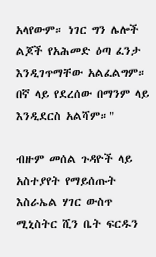አላየውም። ነገር ግን ሌሎች ልጆች የአሕመድ ዕጣ ፈንታ እንዲገጥማቸው አልፈልግም። በኛ ላይ የደረሰው በማንም ላይ እንዲደርስ አልሻም።"

ብዙም መሰል ጉዳዮች ላይ አስተያየት የማይሰጡት እስራኤል ሃገር ውስጥ ሚኒስትር ሺን ቤት ፍርዱን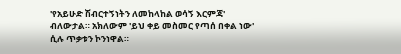'የአይሁድ ሽብርተኝነትን ለመከላከል ወሳኝ እርምጃ' ብለውታል። አክለውም 'ይህ ቀይ መስመር የጣሰ በቀል ነው' ሲሉ ጥቃቱን ኮንነዋል።